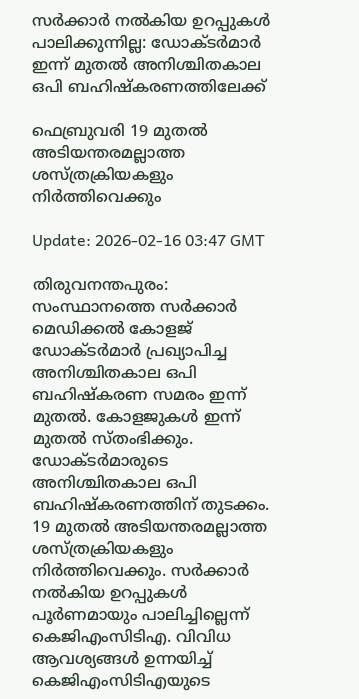സര്‍ക്കാര്‍ നല്‍കിയ ഉറപ്പുകള്‍ പാലിക്കുന്നില്ല: ഡോക്ടര്‍മാര്‍ ഇന്ന് മുതല്‍ അനിശ്ചിതകാല ഒപി ബഹിഷ്‌കരണത്തിലേക്ക്

ഫെബ്രുവരി 19 മുതല്‍ അടിയന്തരമല്ലാത്ത ശസ്ത്രക്രിയകളും നിര്‍ത്തിവെക്കും

Update: 2026-02-16 03:47 GMT

തിരുവനന്തപുരം: സംസ്ഥാനത്തെ സര്‍ക്കാര്‍ മെഡിക്കല്‍ കോളജ് ഡോക്ടര്‍മാര്‍ പ്രഖ്യാപിച്ച അനിശ്ചിതകാല ഒപി ബഹിഷ്‌കരണ സമരം ഇന്ന് മുതല്‍. കോളജുകള്‍ ഇന്ന് മുതല്‍ സ്തംഭിക്കും. ഡോക്ടര്‍മാരുടെ അനിശ്ചിതകാല ഒപി ബഹിഷ്‌കരണത്തിന് തുടക്കം. 19 മുതല്‍ അടിയന്തരമല്ലാത്ത ശസ്ത്രക്രിയകളും നിര്‍ത്തിവെക്കും. സര്‍ക്കാര്‍ നല്‍കിയ ഉറപ്പുകള്‍ പൂര്‍ണമായും പാലിച്ചില്ലെന്ന് കെജിഎംസിടിഎ. വിവിധ ആവശ്യങ്ങള്‍ ഉന്നയിച്ച് കെജിഎംസിടിഎയുടെ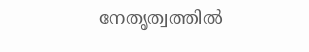നേതൃത്വത്തില്‍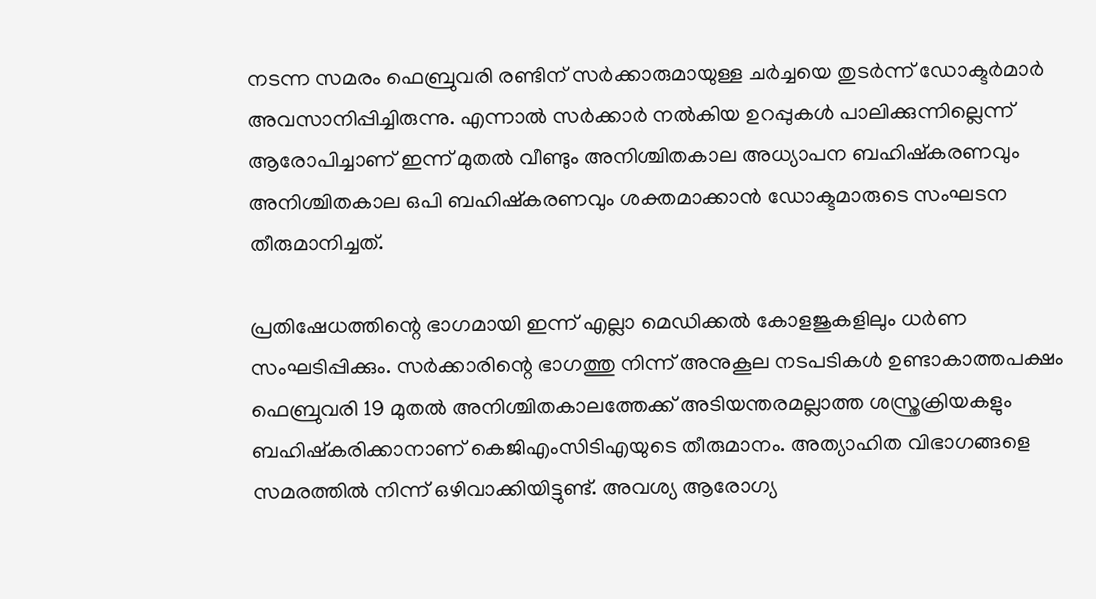നടന്ന സമരം ഫെബ്രുവരി രണ്ടിന് സര്‍ക്കാരുമായുള്ള ചര്‍ച്ചയെ തുടര്‍ന്ന് ഡോക്ടര്‍മാര്‍ അവസാനിപ്പിച്ചിരുന്നു. എന്നാല്‍ സര്‍ക്കാര്‍ നല്‍കിയ ഉറപ്പുകള്‍ പാലിക്കുന്നില്ലെന്ന് ആരോപിച്ചാണ് ഇന്ന് മുതല്‍ വീണ്ടും അനിശ്ചിതകാല അധ്യാപന ബഹിഷ്‌കരണവും അനിശ്ചിതകാല ഒപി ബഹിഷ്‌കരണവും ശക്തമാക്കാന്‍ ഡോക്ടമാരുടെ സംഘടന തീരുമാനിച്ചത്.

പ്രതിഷേധത്തിന്റെ ഭാഗമായി ഇന്ന് എല്ലാ മെഡിക്കല്‍ കോളജുകളിലും ധര്‍ണ സംഘടിപ്പിക്കും. സര്‍ക്കാരിന്റെ ഭാഗത്തു നിന്ന് അനുകൂല നടപടികള്‍ ഉണ്ടാകാത്തപക്ഷം ഫെബ്രുവരി 19 മുതല്‍ അനിശ്ചിതകാലത്തേക്ക് അടിയന്തരമല്ലാത്ത ശസ്ത്രക്രിയകളും ബഹിഷ്‌കരിക്കാനാണ് കെജിഎംസിടിഎയുടെ തീരുമാനം. അത്യാഹിത വിഭാഗങ്ങളെ സമരത്തില്‍ നിന്ന് ഒഴിവാക്കിയിട്ടുണ്ട്. അവശ്യ ആരോഗ്യ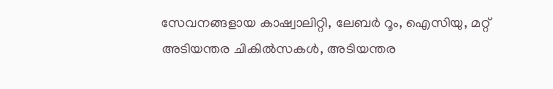സേവനങ്ങളായ കാഷ്വാലിറ്റി, ലേബര്‍ റൂം, ഐസിയു, മറ്റ് അടിയന്തര ചികില്‍സകള്‍, അടിയന്തര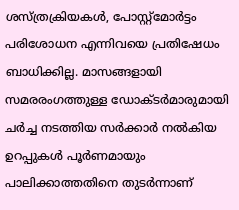ശസ്ത്രക്രിയകള്‍, പോസ്റ്റ്മോര്‍ട്ടം പരിശോധന എന്നിവയെ പ്രതിഷേധം ബാധിക്കില്ല. മാസങ്ങളായി സമരരംഗത്തുള്ള ഡോക്ടര്‍മാരുമായി ചര്‍ച്ച നടത്തിയ സര്‍ക്കാര്‍ നല്‍കിയ ഉറപ്പുകള്‍ പൂര്‍ണമായും പാലിക്കാത്തതിനെ തുടര്‍ന്നാണ്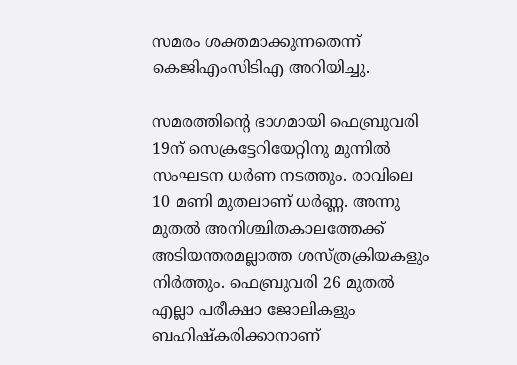സമരം ശക്തമാക്കുന്നതെന്ന് കെജിഎംസിടിഎ അറിയിച്ചു.

സമരത്തിന്റെ ഭാഗമായി ഫെബ്രുവരി 19ന് സെക്രട്ടേറിയേറ്റിനു മുന്നില്‍ സംഘടന ധര്‍ണ നടത്തും. രാവിലെ 10 മണി മുതലാണ് ധര്‍ണ്ണ. അന്നു മുതല്‍ അനിശ്ചിതകാലത്തേക്ക് അടിയന്തരമല്ലാത്ത ശസ്ത്രക്രിയകളും നിര്‍ത്തും. ഫെബ്രുവരി 26 മുതല്‍ എല്ലാ പരീക്ഷാ ജോലികളും ബഹിഷ്‌കരിക്കാനാണ്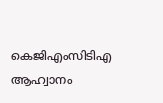കെജിഎംസിടിഎ ആഹ്വാനം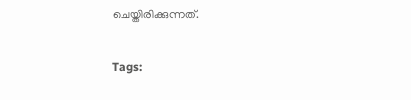ചെയ്തിരിക്കുന്നത്.

Tags: